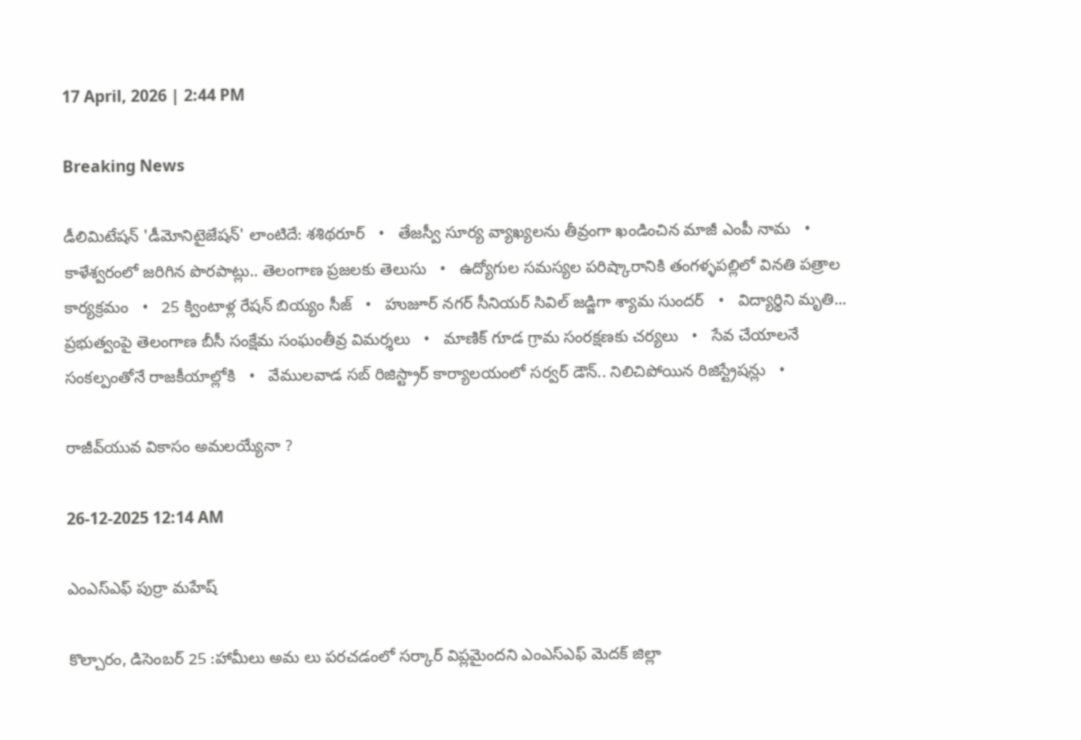17 April, 2026 | 2:44 PM

Breaking News

డీలిమిటేషన్ 'డీమోనిటైజేషన్' లాంటిదే: శశిథరూర్   •   తేజస్వీ సూర్య వ్యాఖ్యలను తీవ్రంగా ఖండించిన మాజీ ఎంపీ నామ   •   కాళేశ్వరంలో జరిగిన పొరపాట్లు.. తెలంగాణ ప్రజలకు తెలుసు   •   ఉద్యోగుల సమస్యల పరిష్కారానికి తంగళ్ళపల్లిలో వినతి పత్రాల కార్యక్రమం   •   25 క్వింటాళ్ల రేషన్ బియ్యం సీజ్   •   హుజూర్ నగర్ సీనియర్ సివిల్ జడ్జిగా శ్యామ సుందర్   •   విద్యార్థిని మృతి... ప్రభుత్వంపై తెలంగాణ బీసీ సంక్షేమ సంఘంతీవ్ర విమర్శలు   •   మాణిక్ గూడ గ్రామ సంరక్షణకు చర్యలు   •   సేవ చేయాలనే సంకల్పంతోనే రాజకీయాల్లోకి   •   వేములవాడ సబ్ రిజిస్ట్రార్ కార్యాలయంలో సర్వర్ డౌన్.. నిలిచిపోయిన రిజిస్ట్రేషన్లు   •

రాజీవ్‌యువ వికాసం అమలయ్యేనా ?

26-12-2025 12:14 AM

ఎంఎస్‌ఎఫ్ పుర్రా మహేష్

కొల్చారం, డిసెంబర్ 25 :హామీలు అమ లు పరచడంలో సర్కార్ విప్లమైందని ఎంఎస్‌ఎఫ్ మెదక్ జిల్లా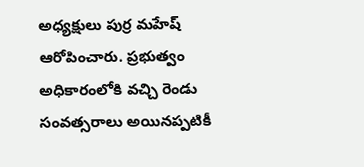అధ్యక్షులు పుర్ర మహేష్ ఆరోపించారు. ప్రభుత్వం అధికారంలోకి వచ్చి రెండు సంవత్సరాలు అయినప్పటికీ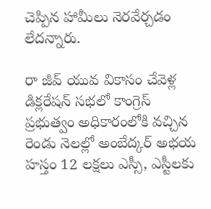చెప్పిన హామీలు నెరవేర్చడం లేదన్నారు.

రా జీవ్ యువ వికాసం చేవెళ్ల డిక్లరేషన్ సభలో కాంగ్రెస్ ప్రభుత్వం అధికారంలోకి వచ్చిన రెండు నెలల్లో అంబేద్కర్ అభయ హస్తం 12 లక్షలు ఎస్సీ, ఎస్టీలకు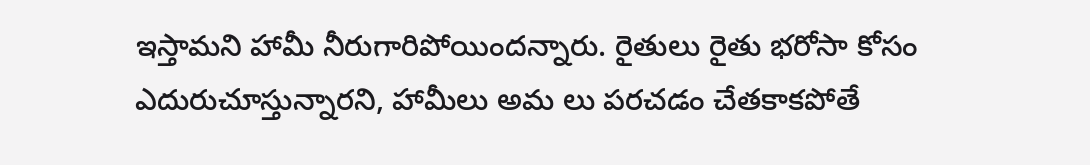ఇస్తామని హామీ నీరుగారిపోయిందన్నారు. రైతులు రైతు భరోసా కోసం ఎదురుచూస్తున్నారని, హామీలు అమ లు పరచడం చేతకాకపోతే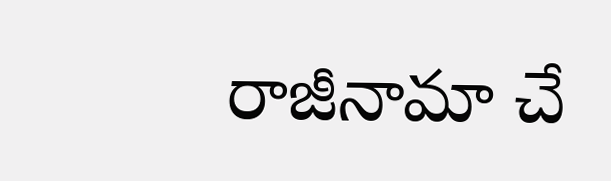రాజీనామా చే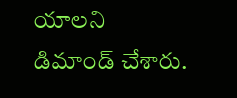యాలని డిమాండ్ చేశారు.